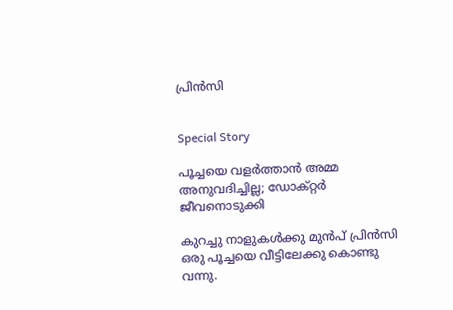പ്രിൻസി


Special Story

പൂച്ചയെ വളർത്താൻ അമ്മ അനുവദിച്ചില്ല; ഡോക്റ്റർ ജീവനൊടുക്കി

കുറച്ചു നാളുകൾക്കു മുൻപ് പ്രിൻസി ഒരു പൂച്ചയെ വീട്ടിലേക്കു കൊണ്ടു വന്നു.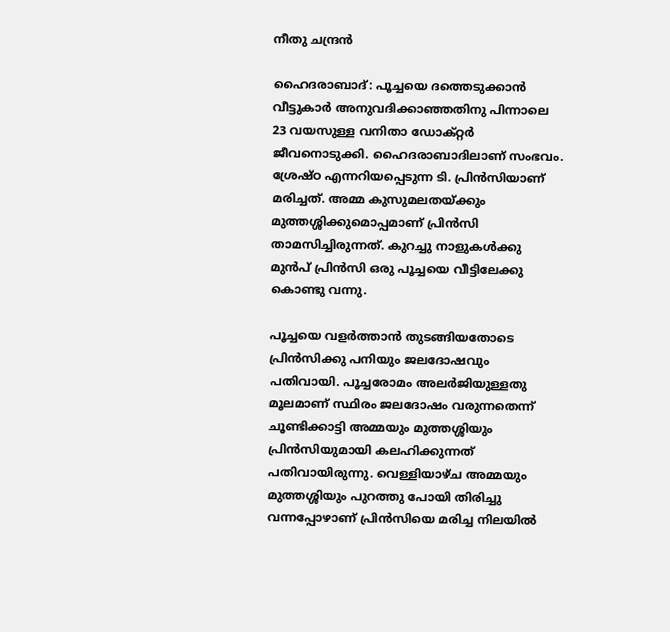നീതു ചന്ദ്രൻ

ഹൈദരാബാദ്: പൂച്ചയെ ദത്തെടുക്കാൻ വീട്ടുകാർ അനുവദിക്കാഞ്ഞതിനു പിന്നാലെ 23 വയസുള്ള വനിതാ ഡോക്റ്റർ ജീവനൊടുക്കി. ഹൈദരാബാദിലാണ് സംഭവം. ശ്രേഷ്ഠ എന്നറിയപ്പെടുന്ന ടി. പ്രിൻസിയാണ് മരിച്ചത്. അമ്മ കുസുമലതയ്ക്കും മുത്തശ്ശിക്കുമൊപ്പമാണ് പ്രിൻസി താമസിച്ചിരുന്നത്. കുറച്ചു നാളുകൾക്കു മുൻപ് പ്രിൻസി ഒരു പൂച്ചയെ വീട്ടിലേക്കു കൊണ്ടു വന്നു.

പൂച്ചയെ വളർത്താൻ തുടങ്ങിയതോടെ പ്രിൻസിക്കു പനിയും ജലദോഷവും പതിവായി. പൂച്ചരോമം അലർജിയുള്ളതു മൂലമാണ് സ്ഥിരം ജലദോഷം വരുന്നതെന്ന് ചൂണ്ടിക്കാട്ടി അമ്മയും മുത്തശ്ശിയും പ്രിൻസിയുമായി കലഹിക്കുന്നത് പതിവായിരുന്നു. വെള്ളിയാഴ്ച അമ്മയും മുത്തശ്ശിയും പുറത്തു പോയി തിരിച്ചു വന്നപ്പോഴാണ് പ്രിൻസിയെ മരിച്ച നിലയിൽ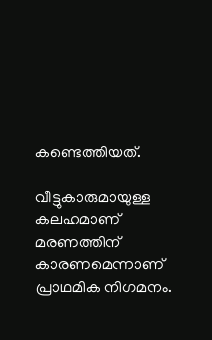കണ്ടെത്തിയത്.

വീട്ടുകാരുമായുള്ള കലഹമാണ് മരണത്തിന് കാരണമെന്നാണ് പ്രാഥമിക നിഗമനം.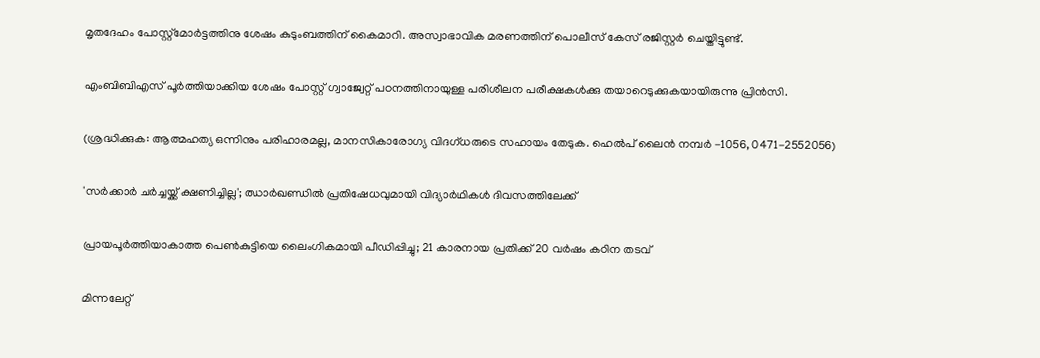മൃതദേഹം പോസ്റ്റ്മോർട്ടത്തിനു ശേഷം കുടുംബത്തിന് കൈമാറി. അസ്വാഭാവിക മരണത്തിന് പൊലീസ് കേസ് രജിസ്റ്റർ ചെയ്തിട്ടുണ്ട്.

എംബിബിഎസ് പൂർത്തിയാക്കിയ ശേഷം പോസ്റ്റ് ഗ്വാജ്വേറ്റ് പഠനത്തിനായുള്ള പരിശീലന പരീക്ഷകൾക്കു തയാറെടുക്കുകയായിരുന്നു പ്രിൻസി.

(ശ്രദ്ധിക്കുക: ആത്മഹത്യ ഒന്നിനും പരിഹാരമല്ല, മാനസികാരോഗ്യ വിദഗ്ധരുടെ സഹായം തേടുക. ഹെൽപ് ലൈൻ നമ്പർ -1056, 0471-2552056)

'സർ‌ക്കാർ ചർച്ചയ്ക്ക് ക്ഷണിച്ചില്ല'; ഝാർഖണ്ഡിൽ പ്രതിഷേധവുമായി വിദ‍്യാർഥികൾ ദിവസത്തിലേക്ക്

പ്രായപൂർത്തിയാകാത്ത പെൺകുട്ടിയെ ലൈംഗികമായി പീഡിപ്പിച്ചു; 21 കാരനായ പ്രതിക്ക് 20 വർഷം കഠിന തടവ്

മിന്നലേറ്റ്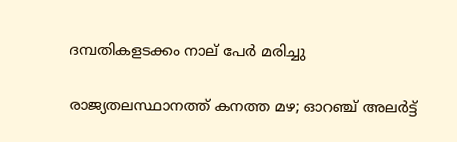ദമ്പതികളടക്കം നാല് പേർ മരിച്ചു

രാജ‍്യതലസ്ഥാനത്ത് കനത്ത മഴ; ഓറഞ്ച് അലർട്ട്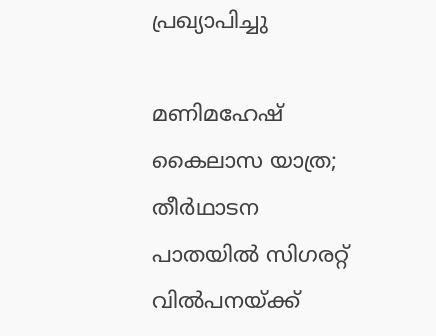പ്രഖ‍്യാപിച്ചു

മണിമഹേഷ് കൈലാസ യാത്ര; തീർഥാടന പാതയിൽ സിഗരറ്റ് വിൽപനയ്ക്ക്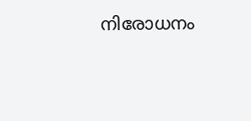നിരോധനം